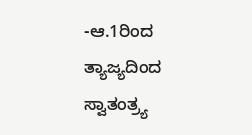-ಆ.1ರಿಂದ ತ್ಯಾಜ್ಯದಿಂದ ಸ್ವಾತಂತ್ರ್ಯ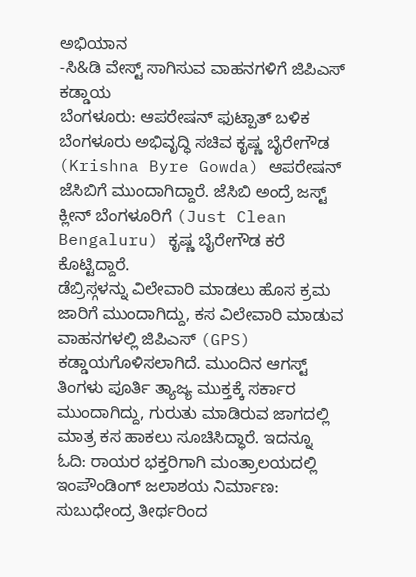ಅಭಿಯಾನ
-ಸಿ&ಡಿ ವೇಸ್ಟ್ ಸಾಗಿಸುವ ವಾಹನಗಳಿಗೆ ಜಿಪಿಎಸ್ ಕಡ್ಡಾಯ
ಬೆಂಗಳೂರು: ಆಪರೇಷನ್ ಫುಟ್ಪಾತ್ ಬಳಿಕ ಬೆಂಗಳೂರು ಅಭಿವೃದ್ಧಿ ಸಚಿವ ಕೃಷ್ಣ ಬೈರೇಗೌಡ (Krishna Byre Gowda) ಆಪರೇಷನ್ ಜೆಸಿಬಿಗೆ ಮುಂದಾಗಿದ್ದಾರೆ. ಜೆಸಿಬಿ ಅಂದ್ರೆ ಜಸ್ಟ್ ಕ್ಲೀನ್ ಬೆಂಗಳೂರಿಗೆ (Just Clean Bengaluru) ಕೃಷ್ಣ ಬೈರೇಗೌಡ ಕರೆ ಕೊಟ್ಟಿದ್ದಾರೆ.
ಡೆಬ್ರಿಸ್ಗಳನ್ನು ವಿಲೇವಾರಿ ಮಾಡಲು ಹೊಸ ಕ್ರಮ ಜಾರಿಗೆ ಮುಂದಾಗಿದ್ದು, ಕಸ ವಿಲೇವಾರಿ ಮಾಡುವ ವಾಹನಗಳಲ್ಲಿ ಜಿಪಿಎಸ್ (GPS) ಕಡ್ಡಾಯಗೊಳಿಸಲಾಗಿದೆ. ಮುಂದಿನ ಆಗಸ್ಟ್ ತಿಂಗಳು ಪೂರ್ತಿ ತ್ಯಾಜ್ಯ ಮುಕ್ತಕ್ಕೆ ಸರ್ಕಾರ ಮುಂದಾಗಿದ್ದು, ಗುರುತು ಮಾಡಿರುವ ಜಾಗದಲ್ಲಿ ಮಾತ್ರ ಕಸ ಹಾಕಲು ಸೂಚಿಸಿದ್ಧಾರೆ. ಇದನ್ನೂ ಓದಿ: ರಾಯರ ಭಕ್ತರಿಗಾಗಿ ಮಂತ್ರಾಲಯದಲ್ಲಿ ಇಂಪೌಂಡಿಂಗ್ ಜಲಾಶಯ ನಿರ್ಮಾಣ: ಸುಬುಧೇಂದ್ರ ತೀರ್ಥರಿಂದ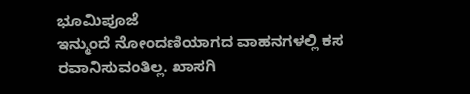ಭೂಮಿಪೂಜೆ
ಇನ್ಮುಂದೆ ನೋಂದಣಿಯಾಗದ ವಾಹನಗಳಲ್ಲಿ ಕಸ ರವಾನಿಸುವಂತಿಲ್ಲ. ಖಾಸಗಿ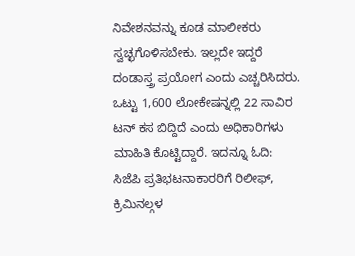ನಿವೇಶನವನ್ನು ಕೂಡ ಮಾಲೀಕರು ಸ್ವಚ್ಛಗೊಳಿಸಬೇಕು. ಇಲ್ಲದೇ ಇದ್ದರೆ ದಂಡಾಸ್ತ್ರ ಪ್ರಯೋಗ ಎಂದು ಎಚ್ಚರಿಸಿದರು. ಒಟ್ಟು 1,600 ಲೋಕೇಷನ್ನಲ್ಲಿ 22 ಸಾವಿರ ಟನ್ ಕಸ ಬಿದ್ದಿದೆ ಎಂದು ಅಧಿಕಾರಿಗಳು ಮಾಹಿತಿ ಕೊಟ್ಟಿದ್ದಾರೆ. ಇದನ್ನೂ ಓದಿ: ಸಿಜೆಪಿ ಪ್ರತಿಭಟನಾಕಾರರಿಗೆ ರಿಲೀಫ್, ಕ್ರಿಮಿನಲ್ಗಳ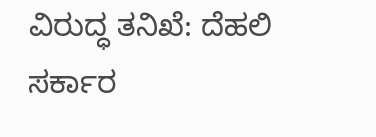ವಿರುದ್ಧ ತನಿಖೆ: ದೆಹಲಿ ಸರ್ಕಾರ